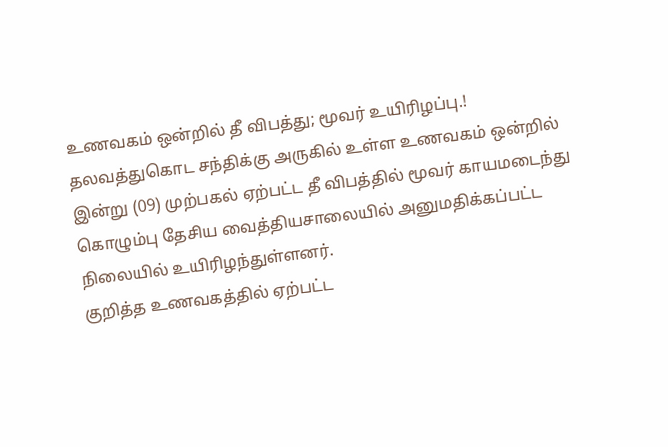உணவகம் ஒன்றில் தீ விபத்து; மூவர் உயிரிழப்பு.!
தலவத்துகொட சந்திக்கு அருகில் உள்ள உணவகம் ஒன்றில் இன்று (09) முற்பகல் ஏற்பட்ட தீ விபத்தில் மூவர் காயமடைந்து கொழும்பு தேசிய வைத்தியசாலையில் அனுமதிக்கப்பட்ட நிலையில் உயிரிழந்துள்ளனர்.
குறித்த உணவகத்தில் ஏற்பட்ட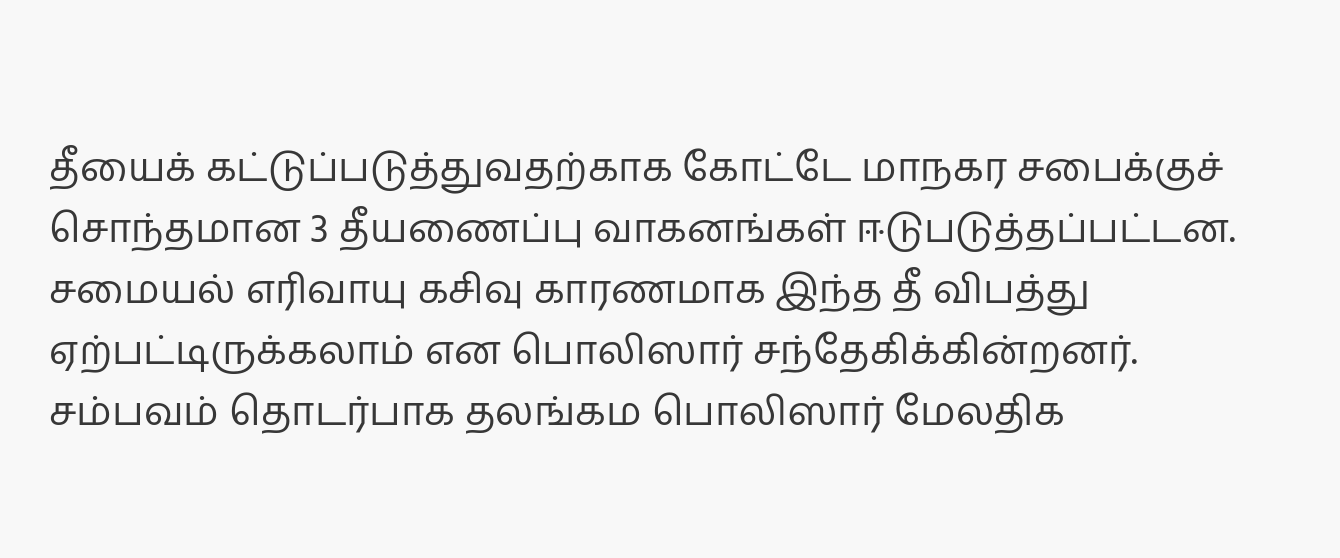தீயைக் கட்டுப்படுத்துவதற்காக கோட்டே மாநகர சபைக்குச் சொந்தமான 3 தீயணைப்பு வாகனங்கள் ஈடுபடுத்தப்பட்டன.
சமையல் எரிவாயு கசிவு காரணமாக இந்த தீ விபத்து ஏற்பட்டிருக்கலாம் என பொலிஸார் சந்தேகிக்கின்றனர்.
சம்பவம் தொடர்பாக தலங்கம பொலிஸார் மேலதிக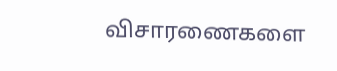விசாரணைகளை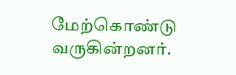மேற்கொண்டு வருகின்றனர்.